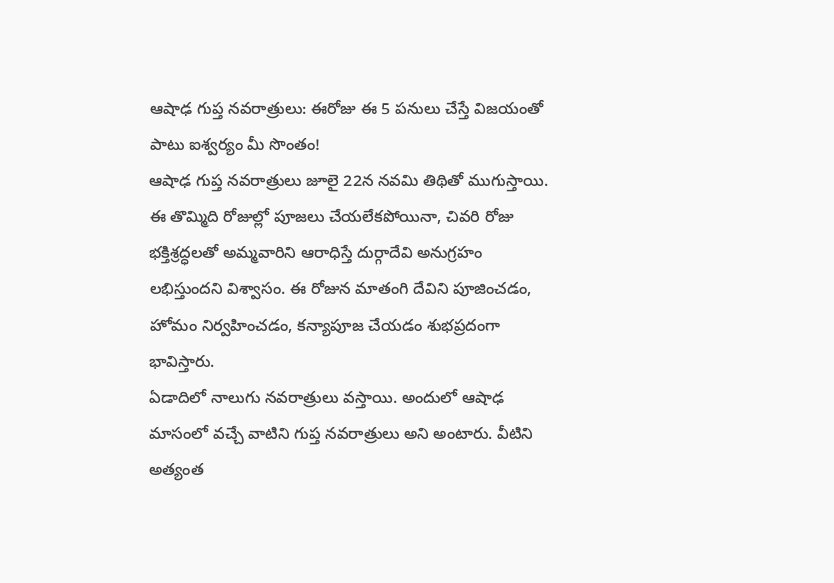ఆషాఢ గుప్త నవరాత్రులు: ఈరోజు ఈ 5 పనులు చేస్తే విజయంతో పాటు ఐశ్వర్యం మీ సొంతం!
ఆషాఢ గుప్త నవరాత్రులు జూలై 22న నవమి తిథితో ముగుస్తాయి. ఈ తొమ్మిది రోజుల్లో పూజలు చేయలేకపోయినా, చివరి రోజు భక్తిశ్రద్ధలతో అమ్మవారిని ఆరాధిస్తే దుర్గాదేవి అనుగ్రహం లభిస్తుందని విశ్వాసం. ఈ రోజున మాతంగి దేవిని పూజించడం, హోమం నిర్వహించడం, కన్యాపూజ చేయడం శుభప్రదంగా భావిస్తారు.
ఏడాదిలో నాలుగు నవరాత్రులు వస్తాయి. అందులో ఆషాఢ మాసంలో వచ్చే వాటిని గుప్త నవరాత్రులు అని అంటారు. వీటిని అత్యంత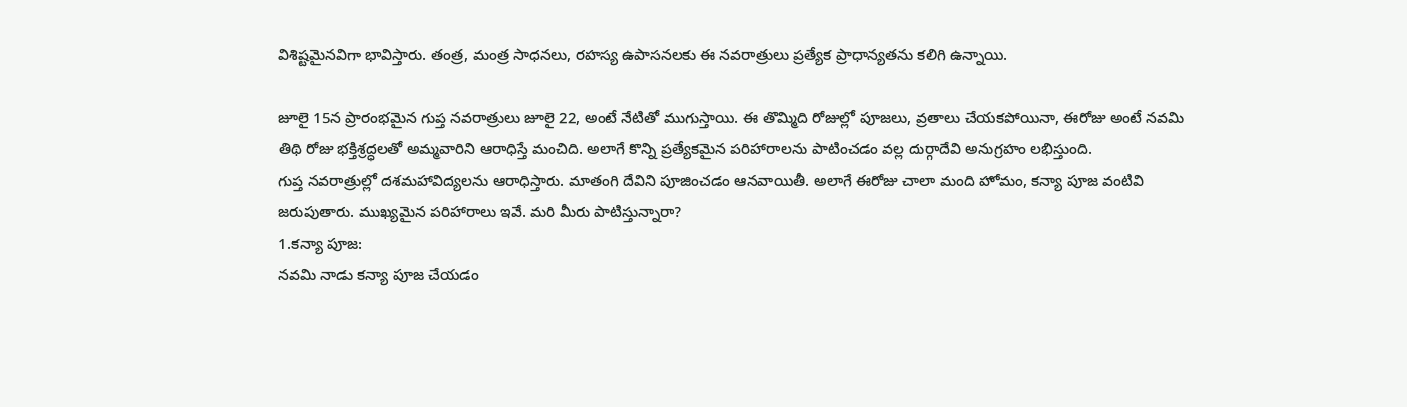విశిష్టమైనవిగా భావిస్తారు. తంత్ర, మంత్ర సాధనలు, రహస్య ఉపాసనలకు ఈ నవరాత్రులు ప్రత్యేక ప్రాధాన్యతను కలిగి ఉన్నాయి.

జూలై 15న ప్రారంభమైన గుప్త నవరాత్రులు జూలై 22, అంటే నేటితో ముగుస్తాయి. ఈ తొమ్మిది రోజుల్లో పూజలు, వ్రతాలు చేయకపోయినా, ఈరోజు అంటే నవమి తిథి రోజు భక్తిశ్రద్ధలతో అమ్మవారిని ఆరాధిస్తే మంచిది. అలాగే కొన్ని ప్రత్యేకమైన పరిహారాలను పాటించడం వల్ల దుర్గాదేవి అనుగ్రహం లభిస్తుంది.
గుప్త నవరాత్రుల్లో దశమహావిద్యలను ఆరాధిస్తారు. మాతంగి దేవిని పూజించడం ఆనవాయితీ. అలాగే ఈరోజు చాలా మంది హోమం, కన్యా పూజ వంటివి జరుపుతారు. ముఖ్యమైన పరిహారాలు ఇవే. మరి మీరు పాటిస్తున్నారా?
1.కన్యా పూజ:
నవమి నాడు కన్యా పూజ చేయడం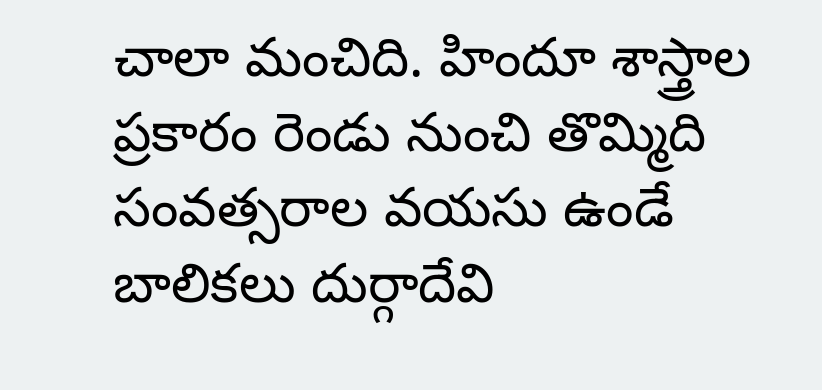చాలా మంచిది. హిందూ శాస్త్రాల ప్రకారం రెండు నుంచి తొమ్మిది సంవత్సరాల వయసు ఉండే బాలికలు దుర్గాదేవి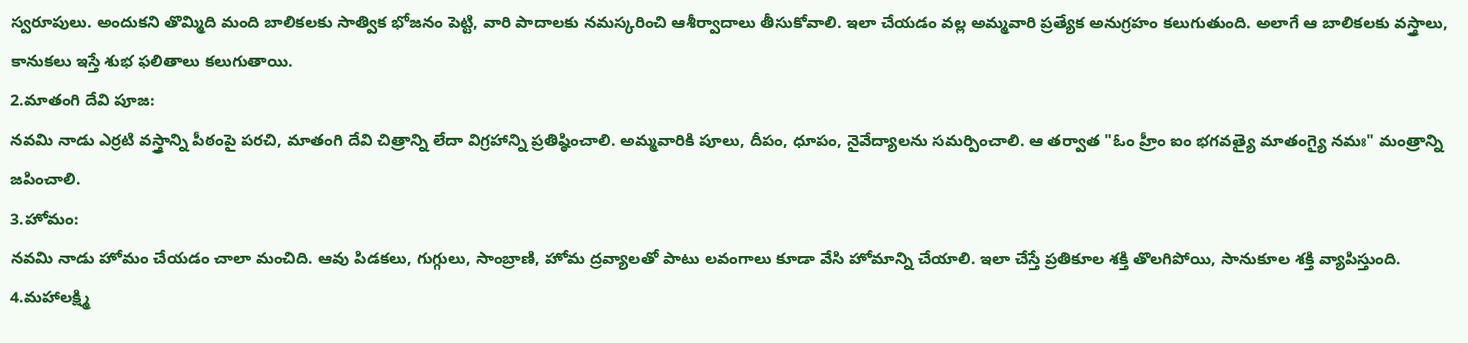స్వరూపులు. అందుకని తొమ్మిది మంది బాలికలకు సాత్విక భోజనం పెట్టి, వారి పాదాలకు నమస్కరించి ఆశీర్వాదాలు తీసుకోవాలి. ఇలా చేయడం వల్ల అమ్మవారి ప్రత్యేక అనుగ్రహం కలుగుతుంది. అలాగే ఆ బాలికలకు వస్త్రాలు, కానుకలు ఇస్తే శుభ ఫలితాలు కలుగుతాయి.
2.మాతంగి దేవి పూజ:
నవమి నాడు ఎర్రటి వస్త్రాన్ని పీఠంపై పరచి, మాతంగి దేవి చిత్రాన్ని లేదా విగ్రహాన్ని ప్రతిష్ఠించాలి. అమ్మవారికి పూలు, దీపం, ధూపం, నైవేద్యాలను సమర్పించాలి. ఆ తర్వాత "ఓం హ్రీం ఐం భగవత్యై మాతంగ్యై నమః" మంత్రాన్ని జపించాలి.
3.హోమం:
నవమి నాడు హోమం చేయడం చాలా మంచిది. ఆవు పిడకలు, గుగ్గులు, సాంబ్రాణి, హోమ ద్రవ్యాలతో పాటు లవంగాలు కూడా వేసి హోమాన్ని చేయాలి. ఇలా చేస్తే ప్రతికూల శక్తి తొలగిపోయి, సానుకూల శక్తి వ్యాపిస్తుంది.
4.మహాలక్ష్మి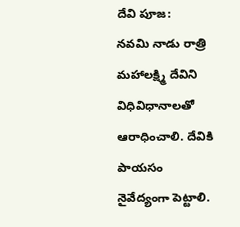దేవి పూజ:
నవమి నాడు రాత్రి మహాలక్ష్మి దేవిని విధివిధానాలతో ఆరాధించాలి. దేవికి పాయసం నైవేద్యంగా పెట్టాలి.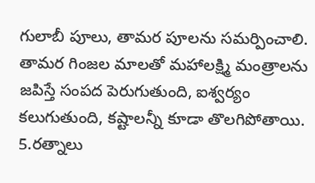గులాబీ పూలు, తామర పూలను సమర్పించాలి. తామర గింజల మాలతో మహాలక్ష్మి మంత్రాలను జపిస్తే సంపద పెరుగుతుంది, ఐశ్వర్యం కలుగుతుంది, కష్టాలన్నీ కూడా తొలగిపోతాయి.
5.రత్నాలు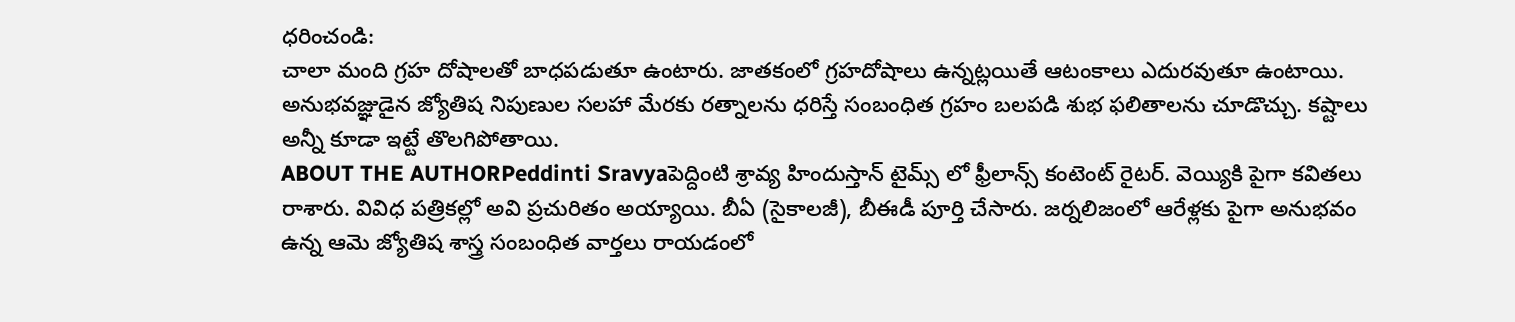ధరించండి:
చాలా మంది గ్రహ దోషాలతో బాధపడుతూ ఉంటారు. జాతకంలో గ్రహదోషాలు ఉన్నట్లయితే ఆటంకాలు ఎదురవుతూ ఉంటాయి. అనుభవజ్ఞుడైన జ్యోతిష నిపుణుల సలహా మేరకు రత్నాలను ధరిస్తే సంబంధిత గ్రహం బలపడి శుభ ఫలితాలను చూడొచ్చు. కష్టాలు అన్నీ కూడా ఇట్టే తొలగిపోతాయి.
ABOUT THE AUTHORPeddinti Sravyaపెద్దింటి శ్రావ్య హిందుస్తాన్ టైమ్స్ లో ఫ్రీలాన్స్ కంటెంట్ రైటర్. వెయ్యికి పైగా కవితలు రాశారు. వివిధ పత్రికల్లో అవి ప్రచురితం అయ్యాయి. బీఏ (సైకాలజీ), బీఈడీ పూర్తి చేసారు. జర్నలిజంలో ఆరేళ్లకు పైగా అనుభవం ఉన్న ఆమె జ్యోతిష శాస్త్ర సంబంధిత వార్తలు రాయడంలో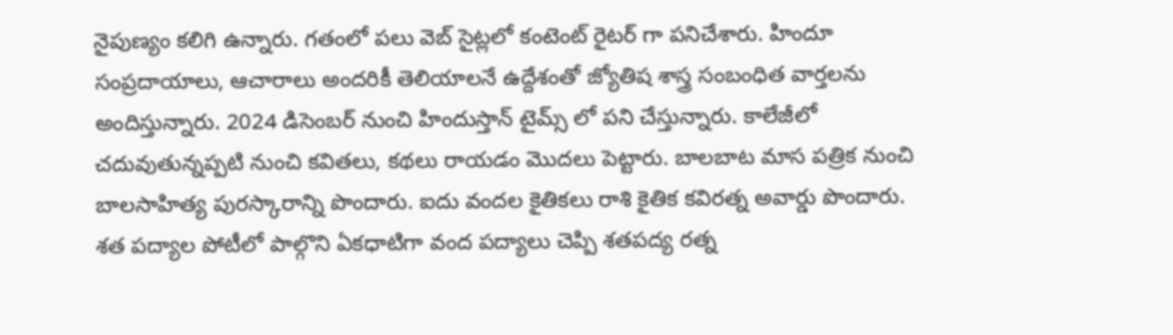నైపుణ్యం కలిగి ఉన్నారు. గతంలో పలు వెబ్ సైట్లలో కంటెంట్ రైటర్ గా పనిచేశారు. హిందూ సంప్రదాయాలు, ఆచారాలు అందరికీ తెలియాలనే ఉద్దేశంతో జ్యోతిష శాస్త్ర సంబంధిత వార్తలను అందిస్తున్నారు. 2024 డిసెంబర్ నుంచి హిందుస్తాన్ టైమ్స్ లో పని చేస్తున్నారు. కాలేజీలో చదువుతున్నప్పటి నుంచి కవితలు, కథలు రాయడం మొదలు పెట్టారు. బాలబాట మాస పత్రిక నుంచి బాలసాహిత్య పురస్కారాన్ని పొందారు. ఐదు వందల కైతికలు రాశి కైతిక కవిరత్న అవార్డు పొందారు. శత పద్యాల పోటీలో పాల్గొని ఏకధాటిగా వంద పద్యాలు చెప్పి శతపద్య రత్న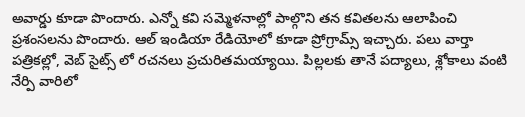అవార్డు కూడా పొందారు. ఎన్నో కవి సమ్మెళనాల్లో పాల్గొని తన కవితలను ఆలాపించి ప్రశంసలను పొందారు. ఆల్ ఇండియా రేడియోలో కూడా ప్రోగ్రామ్స్ ఇచ్చారు. పలు వార్తా పత్రికల్లో, వెబ్ సైట్స్ లో రచనలు ప్రచురితమయ్యాయి. పిల్లలకు తానే పద్యాలు, శ్లోకాలు వంటి నేర్పి వారిలో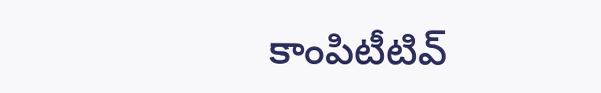కాంపిటీటివ్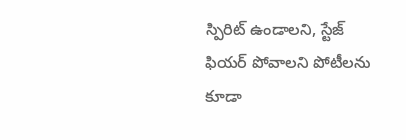స్పిరిట్ ఉండాలని, స్టేజ్ ఫియర్ పోవాలని పోటీలను కూడా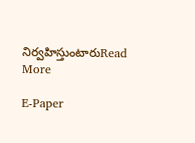నిర్వహిస్తుంటారుRead More

E-Paper